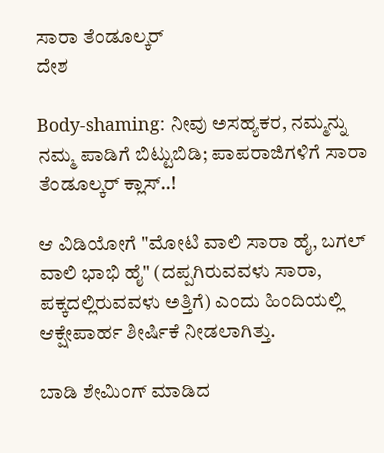ಸಾರಾ ತೆಂಡೂಲ್ಕರ್
ದೇಶ

Body-shaming: ನೀವು ಅಸಹ್ಯಕರ, ನಮ್ಮನ್ನು ನಮ್ಮ ಪಾಡಿಗೆ ಬಿಟ್ಟುಬಿಡಿ; ಪಾಪರಾಜಿಗಳಿಗೆ ಸಾರಾ ತೆಂಡೂಲ್ಕರ್ ಕ್ಲಾಸ್..!

ಆ ವಿಡಿಯೋಗೆ "ಮೋಟಿ ವಾಲಿ ಸಾರಾ ಹೈ, ಬಗಲ್ ವಾಲಿ ಭಾಭಿ ಹೈ" (ದಪ್ಪಗಿರುವವಳು ಸಾರಾ, ಪಕ್ಕದಲ್ಲಿರುವವಳು ಅತ್ತಿಗೆ) ಎಂದು ಹಿಂದಿಯಲ್ಲಿ ಆಕ್ಷೇಪಾರ್ಹ ಶೀರ್ಷಿಕೆ ನೀಡಲಾಗಿತ್ತು.

ಬಾಡಿ ಶೇಮಿಂಗ್ ಮಾಡಿದ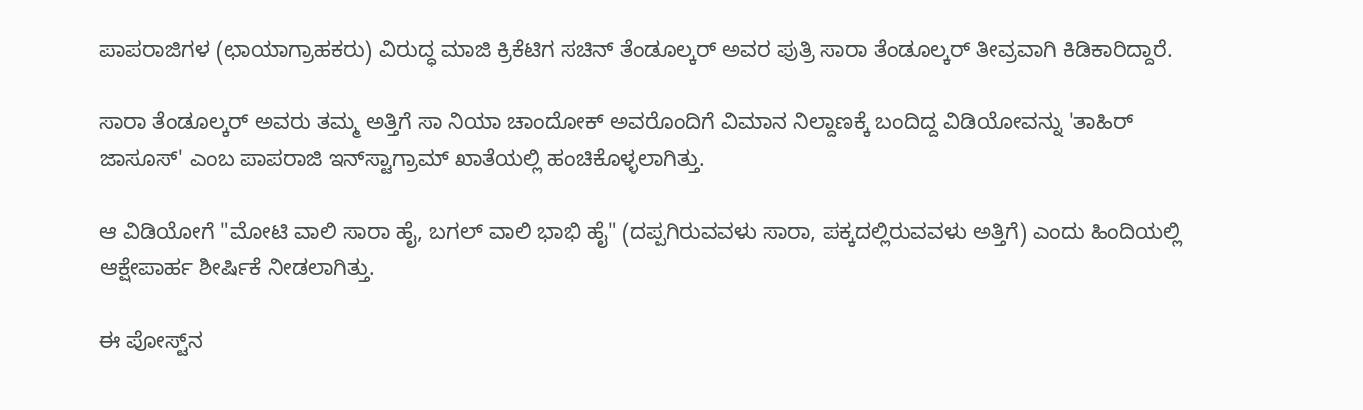ಪಾಪರಾಜಿಗಳ (ಛಾಯಾಗ್ರಾಹಕರು) ವಿರುದ್ಧ ಮಾಜಿ ಕ್ರಿಕೆಟಿಗ ಸಚಿನ್ ತೆಂಡೂಲ್ಕರ್ ಅವರ ಪುತ್ರಿ ಸಾರಾ ತೆಂಡೂಲ್ಕರ್ ತೀವ್ರವಾಗಿ ಕಿಡಿಕಾರಿದ್ದಾರೆ.

ಸಾರಾ ತೆಂಡೂಲ್ಕರ್ ಅವರು ತಮ್ಮ ಅತ್ತಿಗೆ ಸಾ ನಿಯಾ ಚಾಂದೋಕ್ ಅವರೊಂದಿಗೆ ವಿಮಾನ ನಿಲ್ದಾಣಕ್ಕೆ ಬಂದಿದ್ದ ವಿಡಿಯೋವನ್ನು 'ತಾಹಿರ್ ಜಾಸೂಸ್' ಎಂಬ ಪಾಪರಾಜಿ ಇನ್‌ಸ್ಟಾಗ್ರಾಮ್ ಖಾತೆಯಲ್ಲಿ ಹಂಚಿಕೊಳ್ಳಲಾಗಿತ್ತು.

ಆ ವಿಡಿಯೋಗೆ "ಮೋಟಿ ವಾಲಿ ಸಾರಾ ಹೈ, ಬಗಲ್ ವಾಲಿ ಭಾಭಿ ಹೈ" (ದಪ್ಪಗಿರುವವಳು ಸಾರಾ, ಪಕ್ಕದಲ್ಲಿರುವವಳು ಅತ್ತಿಗೆ) ಎಂದು ಹಿಂದಿಯಲ್ಲಿ ಆಕ್ಷೇಪಾರ್ಹ ಶೀರ್ಷಿಕೆ ನೀಡಲಾಗಿತ್ತು.

ಈ ಪೋಸ್ಟ್‌ನ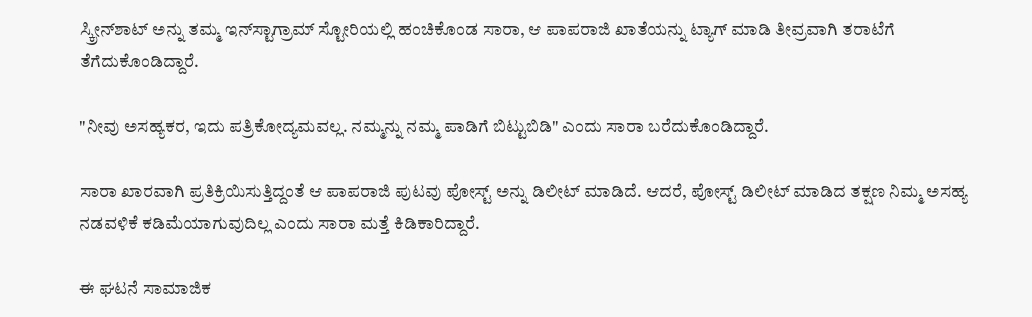ಸ್ಕ್ರೀನ್‌ಶಾಟ್ ಅನ್ನು ತಮ್ಮ ಇನ್‌ಸ್ಟಾಗ್ರಾಮ್ ಸ್ಟೋರಿಯಲ್ಲಿ ಹಂಚಿಕೊಂಡ ಸಾರಾ, ಆ ಪಾಪರಾಜಿ ಖಾತೆಯನ್ನು ಟ್ಯಾಗ್ ಮಾಡಿ ತೀವ್ರವಾಗಿ ತರಾಟೆಗೆ ತೆಗೆದುಕೊಂಡಿದ್ದಾರೆ.

"ನೀವು ಅಸಹ್ಯಕರ, ಇದು ಪತ್ರಿಕೋದ್ಯಮವಲ್ಲ. ನಮ್ಮನ್ನು ನಮ್ಮ ಪಾಡಿಗೆ ಬಿಟ್ಟುಬಿಡಿ" ಎಂದು ಸಾರಾ ಬರೆದುಕೊಂಡಿದ್ದಾರೆ.

ಸಾರಾ ಖಾರವಾಗಿ ಪ್ರತಿಕ್ರಿಯಿಸುತ್ತಿದ್ದಂತೆ ಆ ಪಾಪರಾಜಿ ಪುಟವು ಪೋಸ್ಟ್ ಅನ್ನು ಡಿಲೀಟ್ ಮಾಡಿದೆ. ಆದರೆ, ಪೋಸ್ಟ್ ಡಿಲೀಟ್ ಮಾಡಿದ ತಕ್ಷಣ ನಿಮ್ಮ ಅಸಹ್ಯ ನಡವಳಿಕೆ ಕಡಿಮೆಯಾಗುವುದಿಲ್ಲ ಎಂದು ಸಾರಾ ಮತ್ತೆ ಕಿಡಿಕಾರಿದ್ದಾರೆ.

ಈ ಘಟನೆ ಸಾಮಾಜಿಕ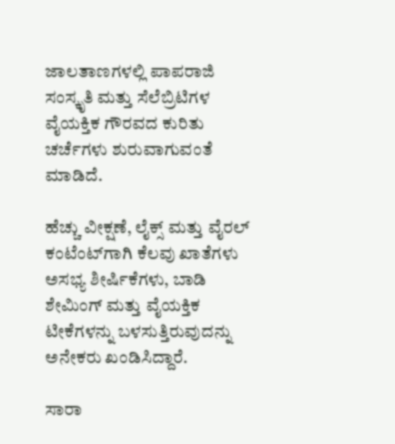ಜಾಲತಾಣಗಳಲ್ಲಿ ಪಾಪರಾಜಿ ಸಂಸ್ಕೃತಿ ಮತ್ತು ಸೆಲೆಬ್ರಿಟಿಗಳ ವೈಯಕ್ತಿಕ ಗೌರವದ ಕುರಿತು ಚರ್ಚೆಗಳು ಶುರುವಾಗುವಂತೆ ಮಾಡಿದೆ.

ಹೆಚ್ಚು ವೀಕ್ಷಣೆ, ಲೈಕ್ಸ್ ಮತ್ತು ವೈರಲ್ ಕಂಟೆಂಟ್‌ಗಾಗಿ ಕೆಲವು ಖಾತೆಗಳು ಅಸಭ್ಯ ಶೀರ್ಷಿಕೆಗಳು, ಬಾಡಿ ಶೇಮಿಂಗ್ ಮತ್ತು ವೈಯಕ್ತಿಕ ಟೀಕೆಗಳನ್ನು ಬಳಸುತ್ತಿರುವುದನ್ನು ಅನೇಕರು ಖಂಡಿಸಿದ್ದಾರೆ.

ಸಾರಾ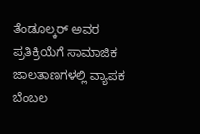ತೆಂಡೂಲ್ಕರ್ ಅವರ ಪ್ರತಿಕ್ರಿಯೆಗೆ ಸಾಮಾಜಿಕ ಜಾಲತಾಣಗಳಲ್ಲಿ ವ್ಯಾಪಕ ಬೆಂಬಲ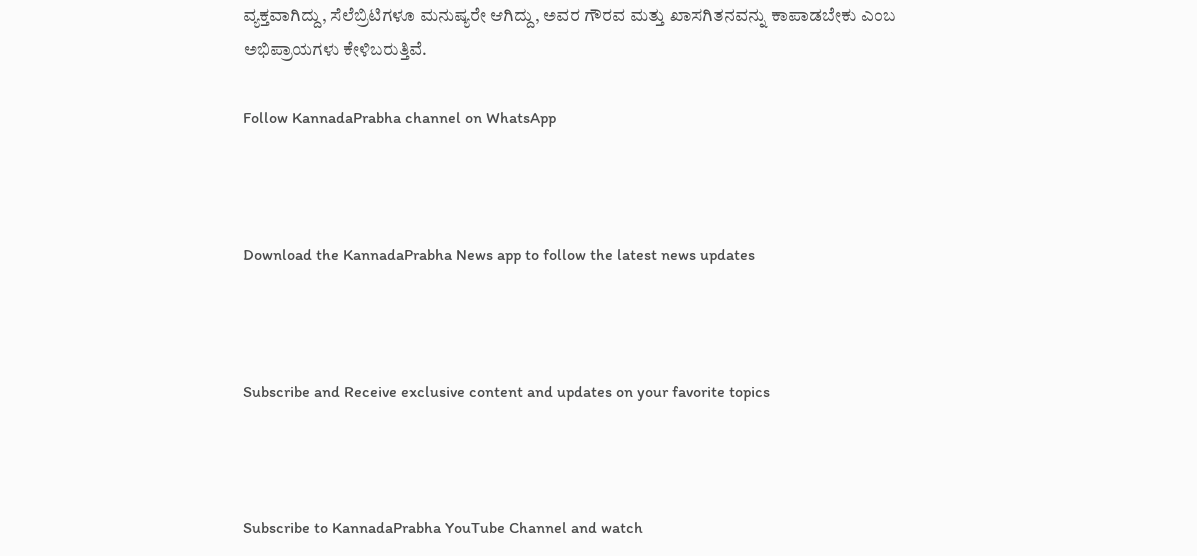ವ್ಯಕ್ತವಾಗಿದ್ದು, ಸೆಲೆಬ್ರಿಟಿಗಳೂ ಮನುಷ್ಯರೇ ಆಗಿದ್ದು, ಅವರ ಗೌರವ ಮತ್ತು ಖಾಸಗಿತನವನ್ನು ಕಾಪಾಡಬೇಕು ಎಂಬ ಅಭಿಪ್ರಾಯಗಳು ಕೇಳಿಬರುತ್ತಿವೆ.

Follow KannadaPrabha channel on WhatsApp



Download the KannadaPrabha News app to follow the latest news updates



Subscribe and Receive exclusive content and updates on your favorite topics



Subscribe to KannadaPrabha YouTube Channel and watch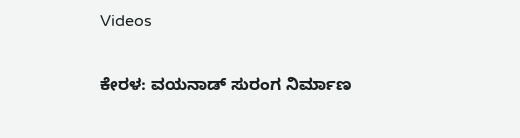Videos

ಕೇರಳ: ವಯನಾಡ್ ಸುರಂಗ ನಿರ್ಮಾಣ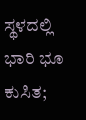ಸ್ಥಳದಲ್ಲಿ ಭಾರಿ ಭೂ ಕುಸಿತ;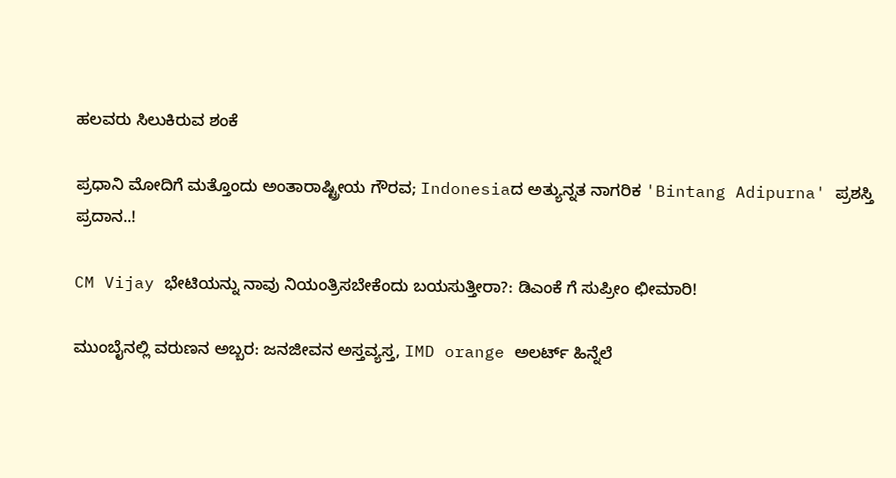ಹಲವರು ಸಿಲುಕಿರುವ ಶಂಕೆ

ಪ್ರಧಾನಿ ಮೋದಿಗೆ ಮತ್ತೊಂದು ಅಂತಾರಾಷ್ಟ್ರೀಯ ಗೌರವ; Indonesiaದ ಅತ್ಯುನ್ನತ ನಾಗರಿಕ 'Bintang Adipurna' ಪ್ರಶಸ್ತಿ ಪ್ರದಾನ..!

CM Vijay ಭೇಟಿಯನ್ನು ನಾವು ನಿಯಂತ್ರಿಸಬೇಕೆಂದು ಬಯಸುತ್ತೀರಾ?: ಡಿಎಂಕೆ ಗೆ ಸುಪ್ರೀಂ ಛೀಮಾರಿ!

ಮುಂಬೈನಲ್ಲಿ ವರುಣನ ಅಬ್ಬರ: ಜನಜೀವನ ಅಸ್ತವ್ಯಸ್ತ, IMD orange ಅಲರ್ಟ್ ಹಿನ್ನೆಲೆ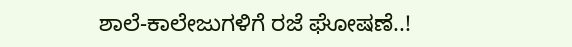ಶಾಲೆ-ಕಾಲೇಜುಗಳಿಗೆ ರಜೆ ಘೋಷಣೆ..!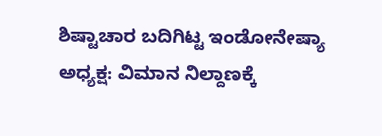ಶಿಷ್ಟಾಚಾರ ಬದಿಗಿಟ್ಟ ಇಂಡೋನೇಷ್ಯಾ ಅಧ್ಯಕ್ಷ: ವಿಮಾನ ನಿಲ್ದಾಣಕ್ಕೆ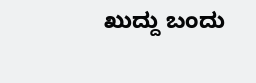ಖುದ್ದು ಬಂದು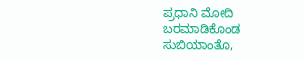ಪ್ರಧಾನಿ ಮೋದಿ ಬರಮಾಡಿಕೊಂಡ ಸುಬಿಯಾಂತೊ,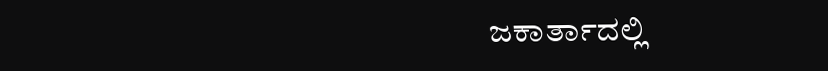ಜಕಾರ್ತಾದಲ್ಲಿ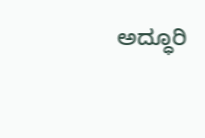ಅದ್ಧೂರಿ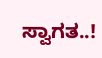ಸ್ವಾಗತ..!